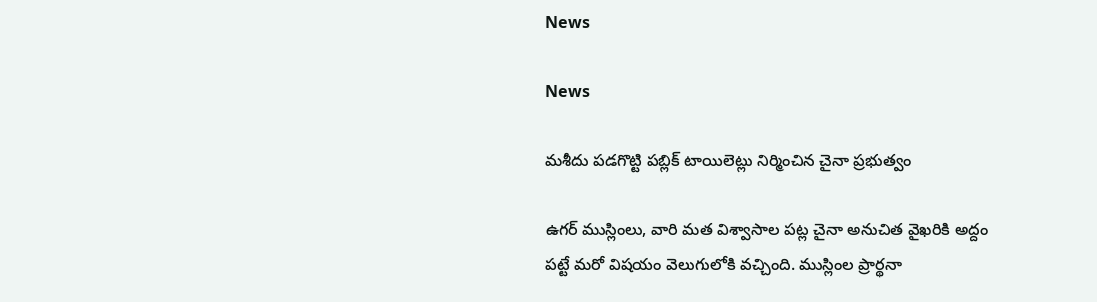News

News

మశీదు పడగొట్టి పబ్లిక్ టాయిలెట్లు నిర్మించిన చైనా ప్రభుత్వం

ఉగర్‌ ముస్లింలు, వారి మత విశ్వాసాల పట్ల చైనా అనుచిత వైఖరికి అద్దం పట్టే మరో విషయం వెలుగులోకి వచ్చింది. ముస్లింల ప్రార్థనా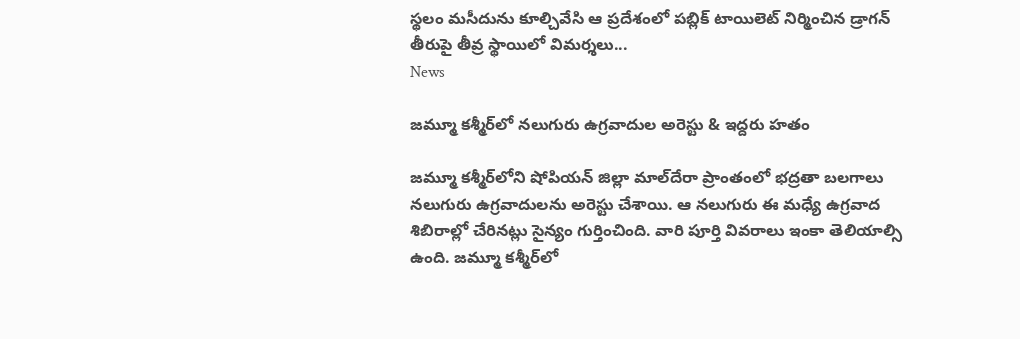స్థలం మసీదును కూల్చివేసి ఆ ప్రదేశంలో పబ్లిక్‌ టాయిలెట్‌ నిర్మించిన డ్రాగన్‌ తీరుపై తీవ్ర స్థాయిలో విమర్శలు...
News

జమ్మూ కశ్మీర్‌లో నలుగురు ఉగ్రవాదుల అరెస్టు & ఇద్దరు హతం

జమ్మూ కశ్మీర్‌లోని షోపియన్‌ జిల్లా మాల్‌దేరా ప్రాంతంలో భద్రతా బలగాలు నలుగురు ఉగ్రవాదులను అరెస్టు చేశాయి. ఆ నలుగురు ఈ మధ్యే ఉగ్రవాద శిబిరాల్లో చేరినట్లు సైన్యం గుర్తించింది. వారి పూర్తి వివరాలు ఇంకా తెలియాల్సి ఉంది. జమ్మూ కశ్మీర్‌లో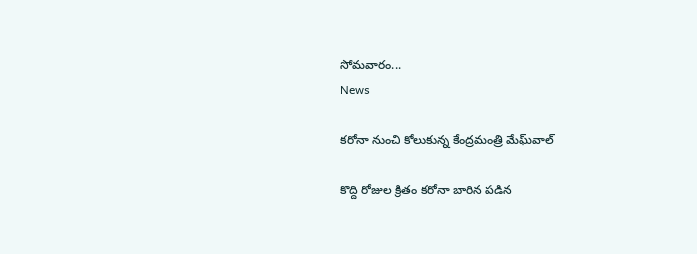సోమవారం...
News

కరోనా నుంచి కోలుకున్న కేంద్రమంత్రి మేఘ్‌వాల్

కొద్ది రోజుల క్రితం కరోనా బారిన పడిన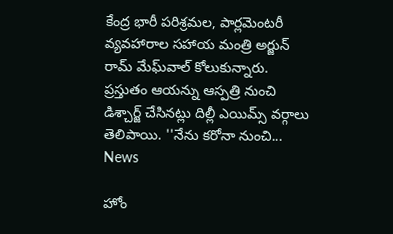కేంద్ర భారీ పరిశ్రమల, పార్లమెంటరీ వ్యవహారాల సహాయ మంత్రి అర్జున్‌ రామ్‌ మేఘ్‌వాల్ కోలుకున్నారు. ప్రస్తుతం ఆయన్ను ఆస్పత్రి నుంచి డిశ్చార్జ్‌ చేసినట్లు దిల్లీ ఎయిమ్స్‌ వర్గాలు తెలిపాయి. ''నేను కరోనా నుంచి...
News

హోం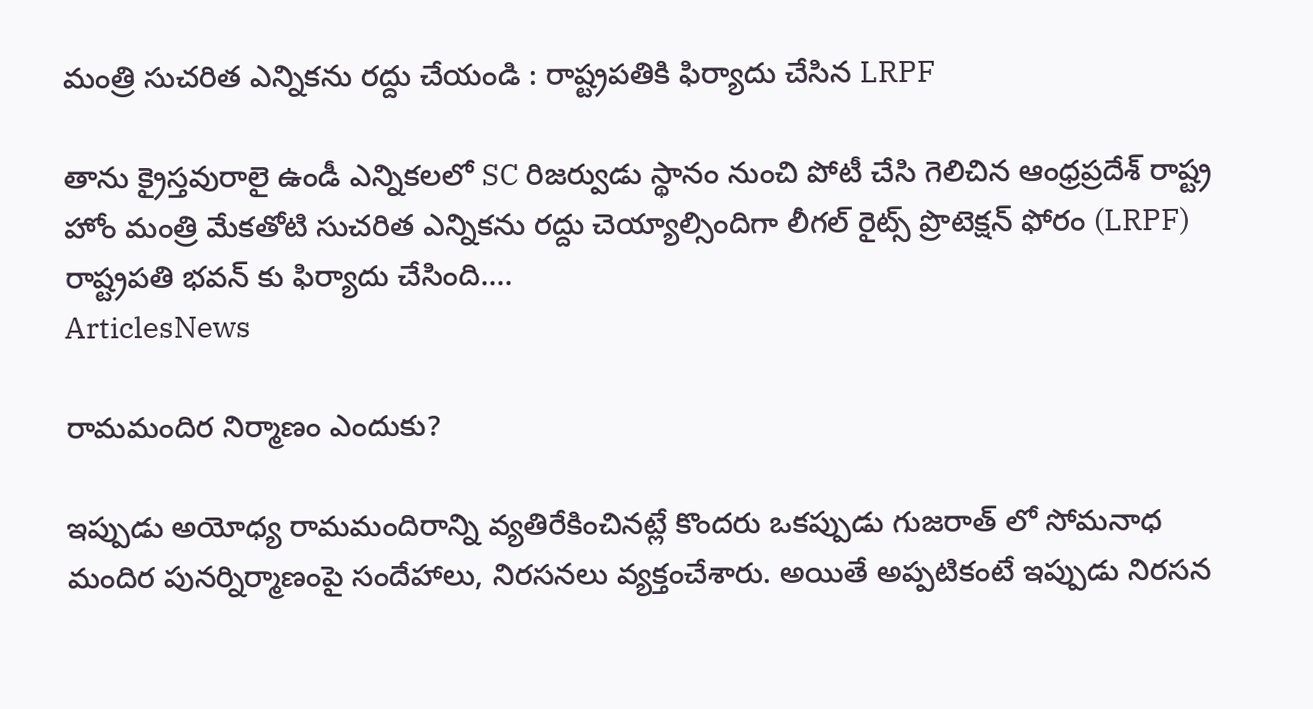మంత్రి సుచరిత ఎన్నికను రద్దు చేయండి : రాష్ట్రపతికి ఫిర్యాదు చేసిన LRPF

తాను క్రైస్తవురాలై ఉండీ ఎన్నికలలో SC రిజర్వుడు స్థానం నుంచి పోటీ చేసి గెలిచిన ఆంధ్రప్రదేశ్ రాష్ట్ర హోం మంత్రి మేకతోటి సుచరిత ఎన్నికను రద్దు చెయ్యాల్సిందిగా లీగల్ రైట్స్ ప్రొటెక్షన్ ఫోరం (LRPF) రాష్ట్రపతి భవన్ కు ఫిర్యాదు చేసింది....
ArticlesNews

రామమందిర నిర్మాణం ఎందుకు?

ఇప్పుడు అయోధ్య రామమందిరాన్ని వ్యతిరేకించినట్లే కొందరు ఒకప్పుడు గుజరాత్ లో సోమనాధ మందిర పునర్నిర్మాణంపై సందేహాలు, నిరసనలు వ్యక్తంచేశారు. అయితే అప్పటికంటే ఇప్పుడు నిరసన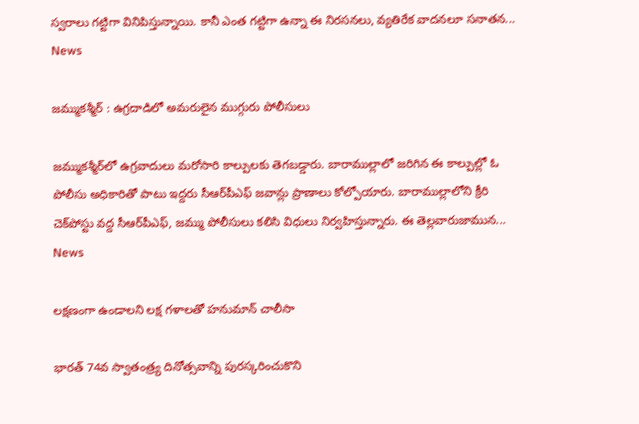స్వరాలు గట్టిగా వినిపిస్తున్నాయి. కానీ ఎంత గట్టిగా ఉన్నా ఈ నిరసనలు, వ్యతిరేక వాదనలూ సనాతన...
News

జమ్ముకశ్మీర్‌ : ఉగ్రదాడిలో అమరులైన ముగ్గురు పోలీసులు

జమ్ముకశ్మీర్‌లో ఉగ్రవాదులు మరోసారి కాల్పులకు తెగబడ్డారు. బారాముల్లాలో జరిగిన ఈ కాల్పుల్లో ఓ పోలీసు అధికారితో పాటు ఇద్దరు సీఆర్‌పీఎఫ్‌ జవాన్లు ప్రాణాలు కోల్పోయారు. బారాముల్లాలోని క్రీరి చెక్‌పోస్టు వద్ద సీఆర్‌పీఎఫ్‌, జమ్ము పోలీసులు కలిసి విధులు నిర్వహిస్తున్నారు. ఈ తెల్లవారుజామున...
News

లక్షణంగా ఉండాలని లక్ష గళాలతో హనుమాన్ చాలీసా

భారత్‌ 74వ స్వాతంత్ర్య దినోత్సవాన్ని పురస్కరించుకొని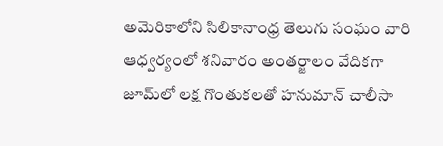అమెరికాలోని సిలికానాంధ్ర తెలుగు సంఘం వారి ఆధ్వర్యంలో శనివారం అంతర్జాలం వేదికగా జూమ్‌లో లక్ష గొంతుకలతో హనుమాన్ చాలీసా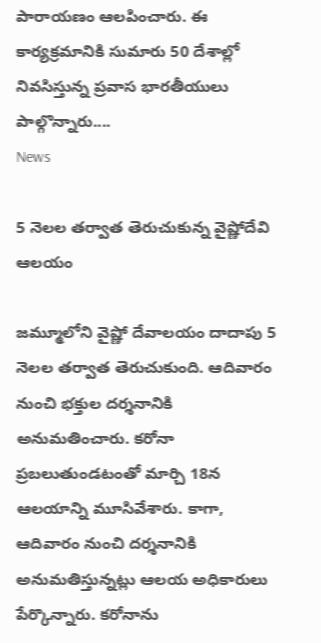పారాయణం ఆలపించారు. ఈ కార్యక్రమానికి సుమారు 50 దేశాల్లో నివసిస్తున్న ప్రవాస భారతీయులు పాల్గొన్నారు....
News

5 నెలల తర్వాత తెరుచుకున్న వైష్ణోదేవి ఆలయం

జమ్మూలోని వైష్ణో దేవాలయం దాదాపు 5 నెలల తర్వాత తెరుచుకుంది. ఆదివారం నుంచి భక్తుల దర్శనానికి అనుమతించారు. కరోనా ప్రబలుతుండటంతో మార్చి 18న ఆలయాన్ని మూసివేశారు. కాగా, ఆదివారం నుంచి దర్శనానికి అనుమతిస్తున్నట్లు ఆలయ అధికారులు పేర్కొన్నారు. కరోనాను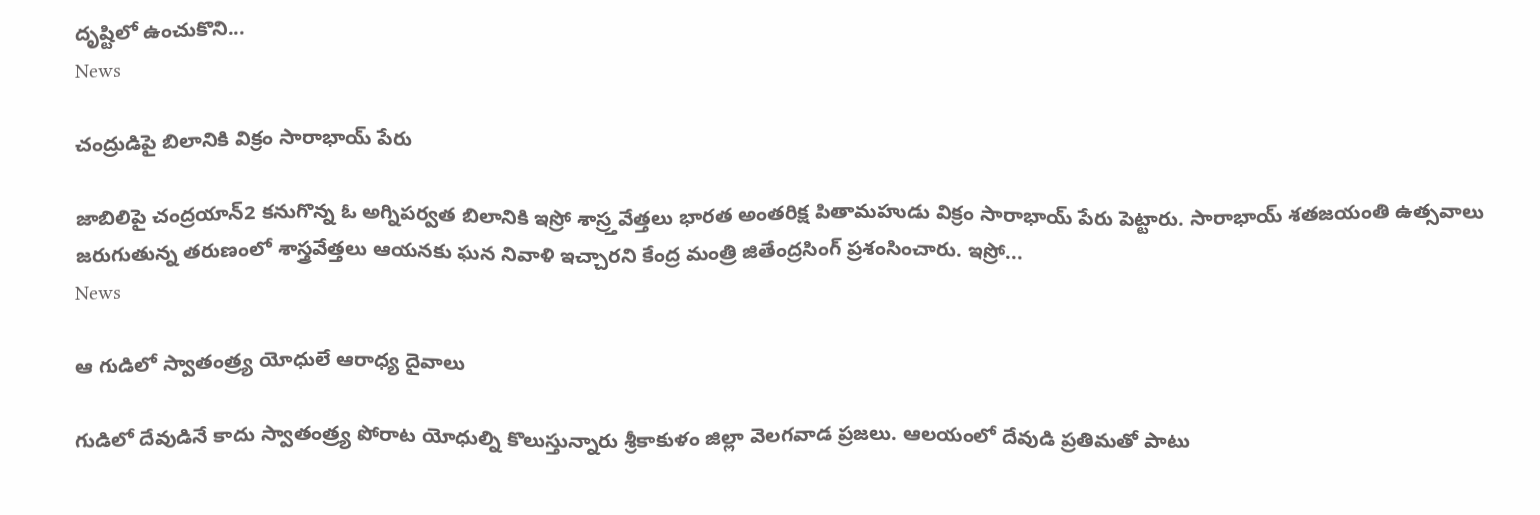దృష్టిలో ఉంచుకొని...
News

చంద్రుడిపై బిలానికి విక్రం సారాభాయ్‌ పేరు

జాబిలిపై చంద్రయాన్‌2 కనుగొన్న ఓ అగ్నిపర్వత బిలానికి ఇస్రో శాస్ర్తవేత్తలు భారత అంతరిక్ష పితామహుడు విక్రం సారాభాయ్‌ పేరు పెట్టారు. సారాభాయ్‌ శతజయంతి ఉత్సవాలు జరుగుతున్న తరుణంలో శాస్త్రవేత్తలు ఆయనకు ఘన నివాళి ఇచ్చారని కేంద్ర మంత్రి జితేంద్రసింగ్‌ ప్రశంసించారు. ఇస్రో...
News

ఆ గుడిలో స్వాతంత్ర్య యోధులే ఆరాధ్య దైవాలు

గుడిలో దేవుడినే కాదు స్వాతంత్ర్య పోరాట యోధుల్ని కొలుస్తున్నారు శ్రీకాకుళం జిల్లా వెలగవాడ ప్రజలు. ఆలయంలో దేవుడి ప్రతిమతో పాటు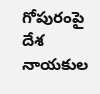గోపురంపై దేశ నాయకుల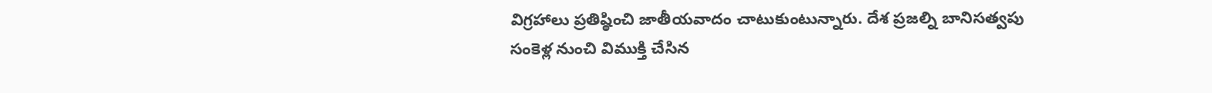విగ్రహాలు ప్రతిష్ఠించి జాతీయవాదం చాటుకుంటున్నారు. దేశ ప్రజల్ని బానిసత్వపు సంకెళ్ల నుంచి విముక్తి చేసిన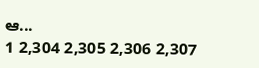ఆ...
1 2,304 2,305 2,306 2,307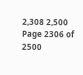2,308 2,500
Page 2306 of 2500